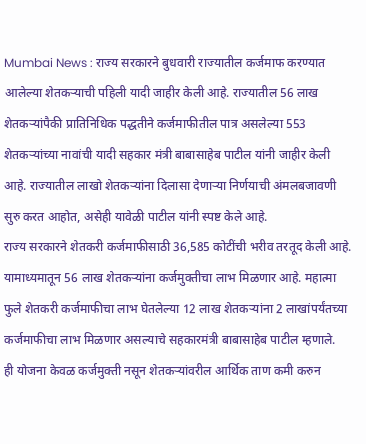Mumbai News : राज्य सरकारने बुधवारी राज्यातील कर्जमाफ करण्यात आलेल्या शेतकऱ्याची पहिली यादी जाहीर केली आहे. राज्यातील 56 लाख शेतकऱ्यांपैकी प्रातिनिधिक पद्धतीने कर्जमाफीतील पात्र असलेल्या 553 शेतकऱ्यांच्या नावांची यादी सहकार मंत्री बाबासाहेब पाटील यांनी जाहीर केली आहे. राज्यातील लाखो शेतकऱ्यांना दिलासा देणाऱ्या निर्णयाची अंमलबजावणी सुरु करत आहोत, असेही यावेळी पाटील यांनी स्पष्ट केले आहे.
राज्य सरकारने शेतकरी कर्जमाफीसाठी 36,585 कोटींची भरीव तरतूद केली आहे. यामाध्यमातून 56 लाख शेतकऱ्यांना कर्जमुक्तीचा लाभ मिळणार आहे. महात्मा फुले शेतकरी कर्जमाफीचा लाभ घेतलेल्या 12 लाख शेतकऱ्यांना 2 लाखांपर्यंतच्या कर्जमाफीचा लाभ मिळणार असल्याचे सहकारमंत्री बाबासाहेब पाटील म्हणाले.
ही योजना केवळ कर्जमुक्ती नसून शेतकऱ्यांवरील आर्थिक ताण कमी करुन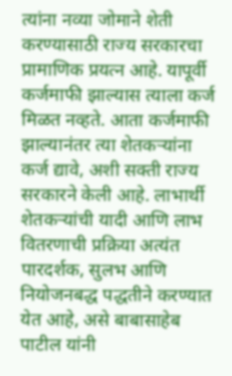त्यांना नव्या जोमाने शेती करण्यासाठी राज्य सरकारचा प्रामाणिक प्रयत्न आहे. यापूर्वी कर्जमाफी झाल्यास त्याला कर्ज मिळत नव्हते. आता कर्जमाफी झाल्यानंतर त्या शेतकऱ्यांना कर्ज द्यावे, अशी सक्ती राज्य सरकारने केली आहे. लाभार्थी शेतकऱ्यांची यादी आणि लाभ वितरणाची प्रक्रिया अत्यंत पारदर्शक, सुलभ आणि नियोजनबद्ध पद्धतीने करण्यात येत आहे, असे बाबासाहेब पाटील यांनी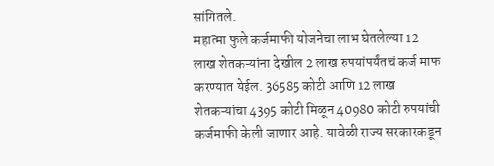सांगितले.
महात्मा फुले कर्जमाफी योजनेचा लाभ घेतलेल्या 12 लाख शेतकऱ्यांना देखील 2 लाख रुपयांपर्यंतचं कर्ज माफ करण्यात येईल. 36585 कोटी आणि 12 लाख शेतकऱ्यांचा 4395 कोटी मिळून 40980 कोटी रुपयांची कर्जमाफी केली जाणार आहे. यावेळी राज्य सरकारकडून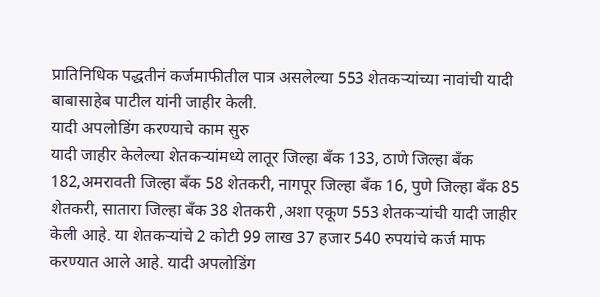प्रातिनिधिक पद्धतीनं कर्जमाफीतील पात्र असलेल्या 553 शेतकऱ्यांच्या नावांची यादी बाबासाहेब पाटील यांनी जाहीर केली.
यादी अपलोडिंग करण्याचे काम सुरु
यादी जाहीर केलेल्या शेतकऱ्यांमध्ये लातूर जिल्हा बँक 133, ठाणे जिल्हा बँक 182,अमरावती जिल्हा बँक 58 शेतकरी, नागपूर जिल्हा बँक 16, पुणे जिल्हा बँक 85 शेतकरी, सातारा जिल्हा बँक 38 शेतकरी ,अशा एकूण 553 शेतकऱ्यांची यादी जाहीर केली आहे. या शेतकऱ्यांचे 2 कोटी 99 लाख 37 हजार 540 रुपयांचे कर्ज माफ करण्यात आले आहे. यादी अपलोडिंग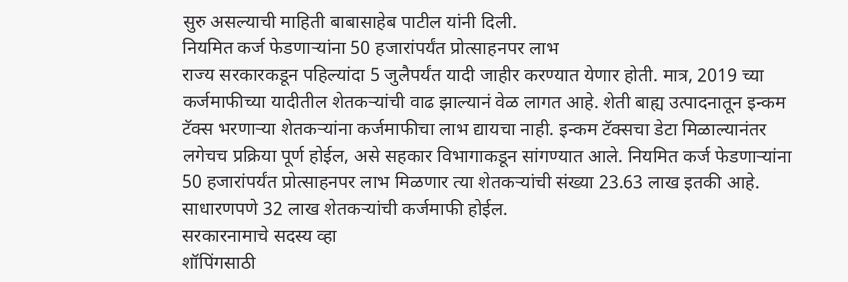सुरु असल्याची माहिती बाबासाहेब पाटील यांनी दिली.
नियमित कर्ज फेडणाऱ्यांना 50 हजारांपर्यंत प्रोत्साहनपर लाभ
राज्य सरकारकडून पहिल्यांदा 5 जुलैपर्यंत यादी जाहीर करण्यात येणार होती. मात्र, 2019 च्या कर्जमाफीच्या यादीतील शेतकऱ्यांची वाढ झाल्यानं वेळ लागत आहे. शेती बाह्य उत्पादनातून इन्कम टॅक्स भरणाऱ्या शेतकऱ्यांना कर्जमाफीचा लाभ द्यायचा नाही. इन्कम टॅक्सचा डेटा मिळाल्यानंतर लगेचच प्रक्रिया पूर्ण होईल, असे सहकार विभागाकडून सांगण्यात आले. नियमित कर्ज फेडणाऱ्यांना 50 हजारांपर्यंत प्रोत्साहनपर लाभ मिळणार त्या शेतकऱ्यांची संख्या 23.63 लाख इतकी आहे. साधारणपणे 32 लाख शेतकऱ्यांची कर्जमाफी होईल.
सरकारनामाचे सदस्य व्हा
शॉपिंगसाठी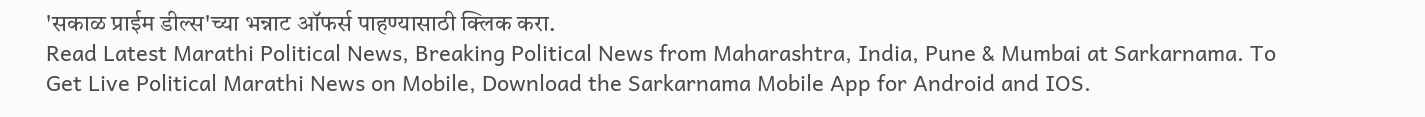'सकाळ प्राईम डील्स'च्या भन्नाट ऑफर्स पाहण्यासाठी क्लिक करा.
Read Latest Marathi Political News, Breaking Political News from Maharashtra, India, Pune & Mumbai at Sarkarnama. To Get Live Political Marathi News on Mobile, Download the Sarkarnama Mobile App for Android and IOS.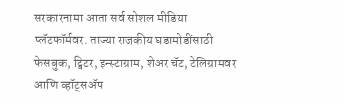सरकारनामा आता सर्व सोशल मीडिया प्लॅटफॉर्मवर. ताज्या राजकीय घडामोडींसाठी फेसबुक, ट्विटर, इन्स्टाग्राम, शेअर चॅट, टेलिग्रामवर आणि व्हॉट्सॲप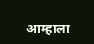आम्हाला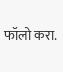फॉलो करा.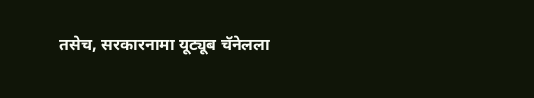तसेच, सरकारनामा यूट्यूब चॅनेलला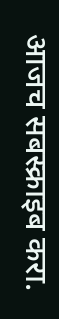आजच सबस्क्राइब करा.